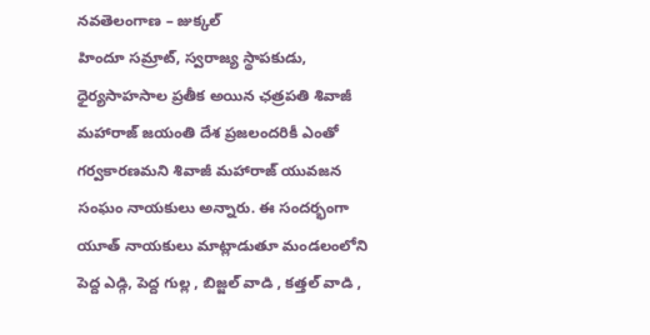నవతెలంగాణ – జుక్కల్
హిందూ సమ్రాట్, స్వరాజ్య స్థాపకుడు, ధైర్యసాహసాల ప్రతీక అయిన ఛత్రపతి శివాజీ మహారాజ్ జయంతి దేశ ప్రజలందరికీ ఎంతో గర్వకారణమని శివాజీ మహారాజ్ యువజన సంఘం నాయకులు అన్నారు. ఈ సందర్భంగా యూత్ నాయకులు మాట్లాడుతూ మండలంలోని పెద్ద ఎడ్గి, పెద్ద గుల్ల , బిజ్జల్ వాడి , కత్తల్ వాడి ,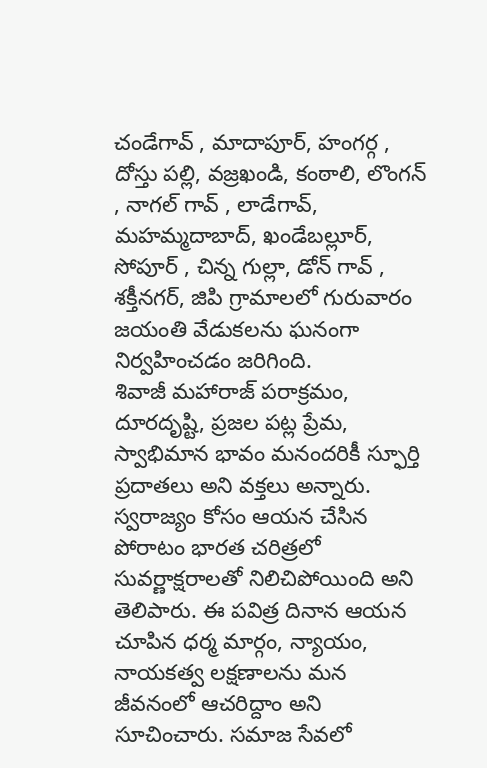చండేగావ్ , మాదాపూర్, హంగర్గ , దోస్తు పల్లి, వజ్రఖండి, కంఠాలి, లొంగన్ , నాగల్ గావ్ , లాడేగావ్, మహమ్మదాబాద్, ఖండేబల్లూర్, సోపూర్ , చిన్న గుల్లా, డోన్ గావ్ , శక్తీనగర్, జిపి గ్రామాలలో గురువారం జయంతి వేడుకలను ఘనంగా నిర్వహించడం జరిగింది.
శివాజీ మహారాజ్ పరాక్రమం, దూరదృష్టి, ప్రజల పట్ల ప్రేమ, స్వాభిమాన భావం మనందరికీ స్ఫూర్తి ప్రదాతలు అని వక్తలు అన్నారు. స్వరాజ్యం కోసం ఆయన చేసిన పోరాటం భారత చరిత్రలో సువర్ణాక్షరాలతో నిలిచిపోయింది అని తెలిపారు. ఈ పవిత్ర దినాన ఆయన చూపిన ధర్మ మార్గం, న్యాయం, నాయకత్వ లక్షణాలను మన జీవనంలో ఆచరిద్దాం అని సూచించారు. సమాజ సేవలో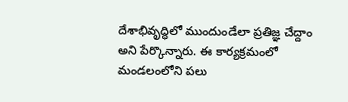దేశాభివృద్ధిలో ముందుండేలా ప్రతిజ్ఞ చేద్దాం అని పేర్కొన్నారు. ఈ కార్యక్రమంలో మండలంలోని పలు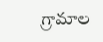గ్రామాల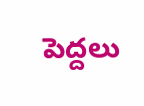పెద్దలు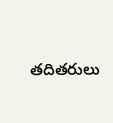తదితరులు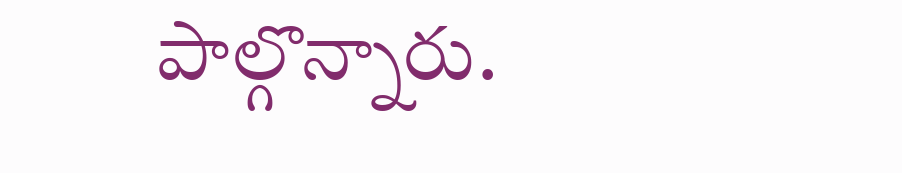పాల్గొన్నారు.